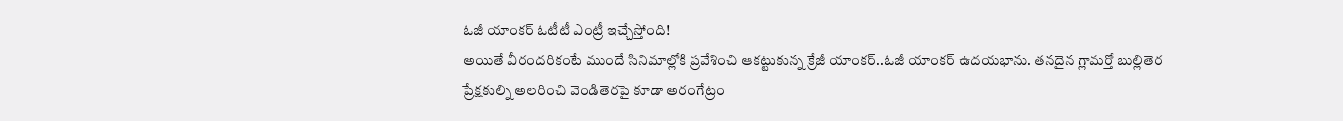ఓజీ యాంకర్ ఓటీటీ ఎంట్రీ ఇచ్చేస్తోంది!
అయితే వీరందరికంటే ముందే సినిమాల్లోకి ప్రవేశించి ఆకట్టుకున్న క్రేజీ యాంకర్..ఓజీ యాంకర్ ఉదయభాను. తనదైన గ్లామర్తో బుల్లితెర ప్రేక్షకుల్ని అలరించి వెండితెరపై కూడా అరంగేట్రం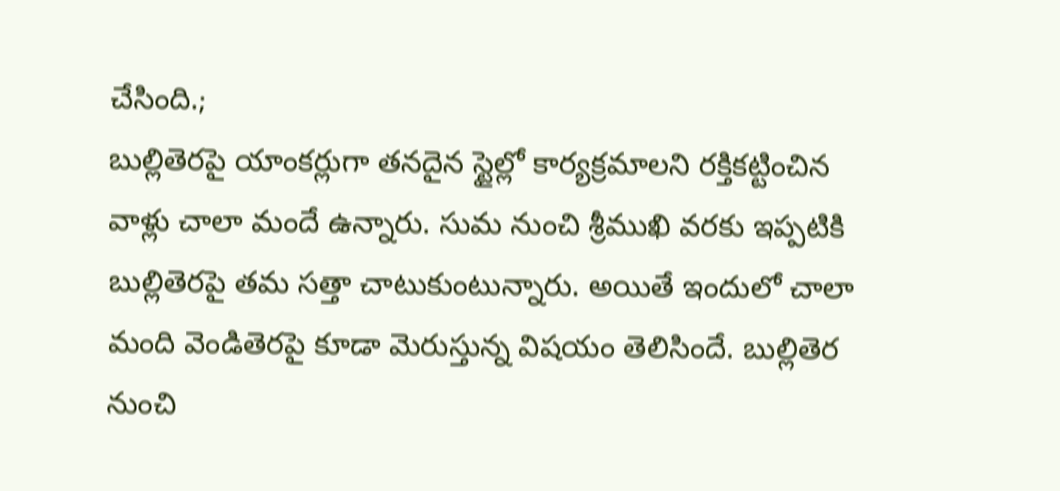చేసింది.;
బుల్లితెరపై యాంకర్లుగా తనదైన స్టైల్లో కార్యక్రమాలని రక్తికట్టించిన వాళ్లు చాలా మందే ఉన్నారు. సుమ నుంచి శ్రీముఖి వరకు ఇప్పటికి బుల్లితెరపై తమ సత్తా చాటుకుంటున్నారు. అయితే ఇందులో చాలా మంది వెండితెరపై కూడా మెరుస్తున్న విషయం తెలిసిందే. బుల్లితెర నుంచి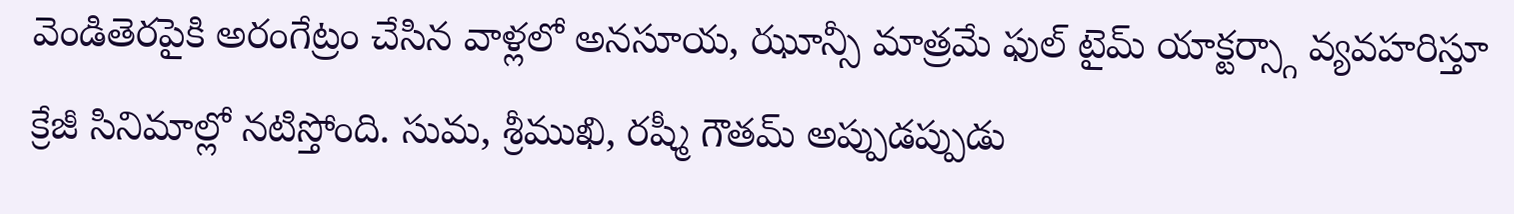వెండితెరపైకి అరంగేట్రం చేసిన వాళ్లలో అనసూయ, ఝూన్సీ మాత్రమే ఫుల్ టైమ్ యాక్టర్స్గా వ్యవహరిస్తూ క్రేజీ సినిమాల్లో నటిస్తోంది. సుమ, శ్రీముఖి, రష్మీ గౌతమ్ అప్పుడప్పుడు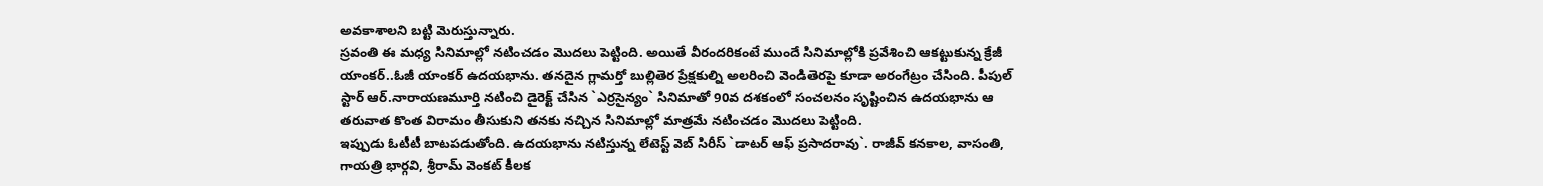అవకాశాలని బట్టి మెరుస్తున్నారు.
స్రవంతి ఈ మధ్య సినిమాల్లో నటించడం మొదలు పెట్టింది. అయితే వీరందరికంటే ముందే సినిమాల్లోకి ప్రవేశించి ఆకట్టుకున్న క్రేజీ యాంకర్..ఓజీ యాంకర్ ఉదయభాను. తనదైన గ్లామర్తో బుల్లితెర ప్రేక్షకుల్ని అలరించి వెండితెరపై కూడా అరంగేట్రం చేసింది. పీపుల్ స్టార్ ఆర్.నారాయణమూర్తి నటించి డైరెక్ట్ చేసిన `ఎర్రసైన్యం` సినిమాతో 90వ దశకంలో సంచలనం సృష్టించిన ఉదయభాను ఆ తరువాత కొంత విరామం తీసుకుని తనకు నచ్చిన సినిమాల్లో మాత్రమే నటించడం మొదలు పెట్టింది.
ఇప్పుడు ఓటీటీ బాటపడుతోంది. ఉదయభాను నటిస్తున్న లేటెస్ట్ వెబ్ సిరీస్ `డాటర్ ఆఫ్ ప్రసాదరావు`. రాజీవ్ కనకాల, వాసంతి, గాయత్రి భార్గవి, శ్రీరామ్ వెంకట్ కీలక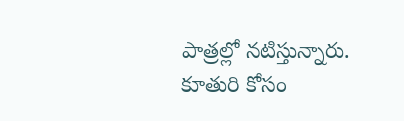పాత్రల్లో నటిస్తున్నారు. కూతురి కోసం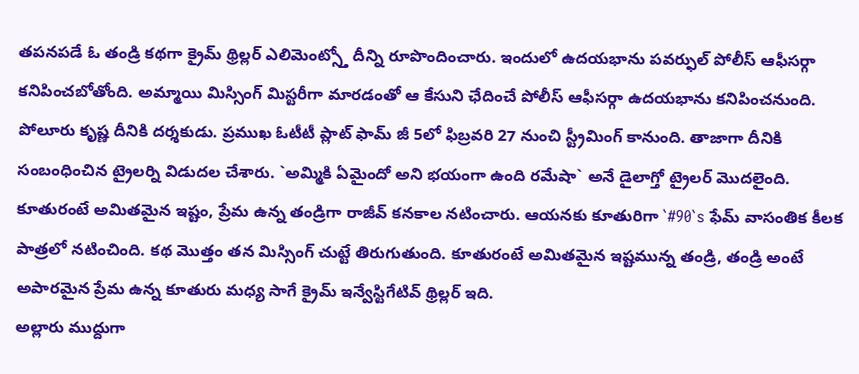తపనపడే ఓ తండ్రి కథగా క్రైమ్ థ్రిల్లర్ ఎలిమెంట్స్తో దీన్ని రూపొందించారు. ఇందులో ఉదయభాను పవర్ఫుల్ పోలీస్ ఆఫీసర్గా కనిపించబోతోంది. అమ్మాయి మిస్సింగ్ మిస్టరీగా మారడంతో ఆ కేసుని ఛేదించే పోలీస్ ఆఫీసర్గా ఉదయభాను కనిపించనుంది.
పోలూరు కృష్ణ దీనికి దర్శకుడు. ప్రముఖ ఓటీటీ ప్లాట్ ఫామ్ జీ 5లో ఫిబ్రవరి 27 నుంచి స్ట్రీమింగ్ కానుంది. తాజాగా దీనికి సంబంధించిన ట్రైలర్ని విడుదల చేశారు. `అమ్మికి ఏమైందో అని భయంగా ఉంది రమేషా` అనే డైలాగ్తో ట్రైలర్ మొదలైంది. కూతురంటే అమితమైన ఇష్టం, ప్రేమ ఉన్న తండ్రిగా రాజీవ్ కనకాల నటించారు. ఆయనకు కూతురిగా `#90`s ఫేమ్ వాసంతిక కీలక పాత్రలో నటించింది. కథ మొత్తం తన మిస్సింగ్ చుట్టే తిరుగుతుంది. కూతురంటే అమితమైన ఇష్టమున్న తండ్రి, తండ్రి అంటే అపారమైన ప్రేమ ఉన్న కూతురు మధ్య సాగే క్రైమ్ ఇన్వేస్టిగేటివ్ థ్రిల్లర్ ఇది.
అల్లారు ముద్దుగా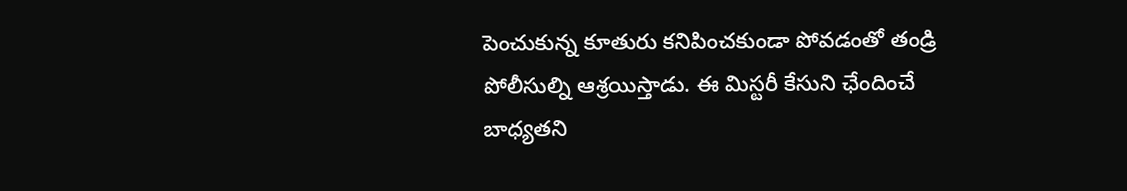పెంచుకున్న కూతురు కనిపించకుండా పోవడంతో తండ్రి పోలీసుల్ని ఆశ్రయిస్తాడు. ఈ మిస్టరీ కేసుని ఛేందించే బాధ్యతని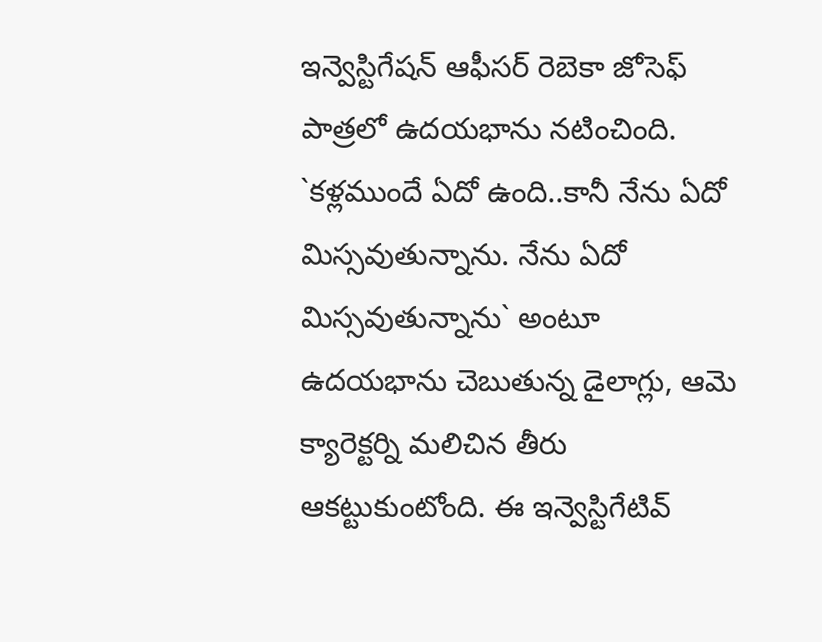ఇన్వెస్టిగేషన్ ఆఫీసర్ రెబెకా జోసెఫ్ పాత్రలో ఉదయభాను నటించింది. `కళ్లముందే ఏదో ఉంది..కానీ నేను ఏదో మిస్సవుతున్నాను. నేను ఏదో మిస్సవుతున్నాను` అంటూ ఉదయభాను చెబుతున్న డైలాగ్లు, ఆమె క్యారెక్టర్ని మలిచిన తీరు ఆకట్టుకుంటోంది. ఈ ఇన్వెస్టిగేటివ్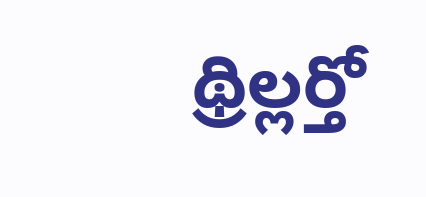థ్రిల్లర్తో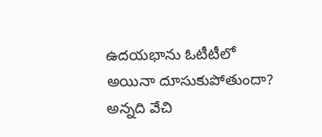ఉదయభాను ఓటీటీలో అయినా దూసుకుపోతుందా? అన్నది వేచి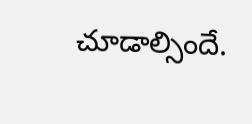చూడాల్సిందే.